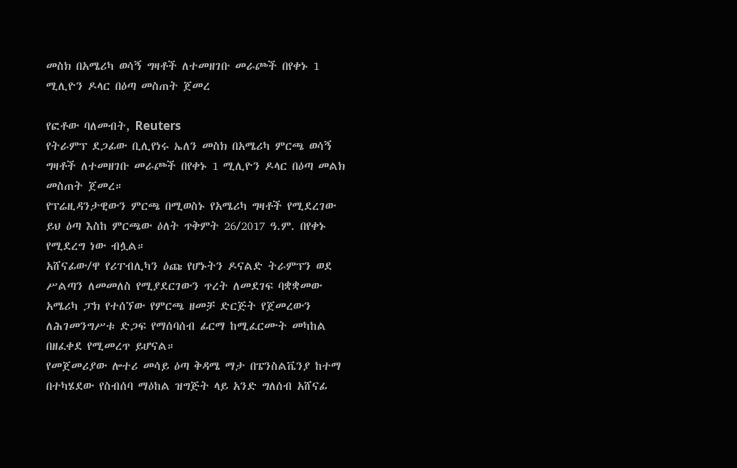መስክ በአሜሪካ ወሳኝ ግዛቶች ለተመዘገቡ መራጮች በየቀኑ 1 ሚሊዮን ዶላር በዕጣ መስጠት ጀመረ

የፎቶው ባለመብት, Reuters
የትራምፕ ደጋፊው ቢሊየነሩ ኤለን መስክ በአሜሪካ ምርጫ ወሳኝ ግዛቶች ለተመዘገቡ መራጮች በየቀኑ 1 ሚሊዮን ዶላር በዕጣ መልክ መስጠት ጀመረ።
የፕሬዚዳንታዊውን ምርጫ በሚወስኑ የአሜሪካ ግዛቶች የሚደረገው ይህ ዕጣ እስከ ምርጫው ዕለት ጥቅምት 26/2017 ዓ.ም. በየቀኑ የሚደረግ ነው ብሏል።
አሸናፊው/ዋ የሪፐብሊካን ዕጩ የሆኑትን ዶናልድ ትራምፕን ወደ ሥልጣን ለመመለስ የሚያደርገውን ጥረት ለመደገፍ ባቋቋመው አሜሪካ ፓክ የተሰኘው የምርጫ ዘመቻ ድርጅት የጀመረውን ለሕገመንግሥቱ ድጋፍ የማሰባሰብ ፊርማ ከሚፈርሙት መካከል በዘፈቀደ የሚመረጥ ይሆናል።
የመጀመሪያው ሎተሪ መሳይ ዕጣ ቅዳሜ ማታ በፔንስልቬንያ ከተማ በተካሄደው የስብሰባ ማዕከል ዝግጅት ላይ አንድ ግለሰብ አሸናፊ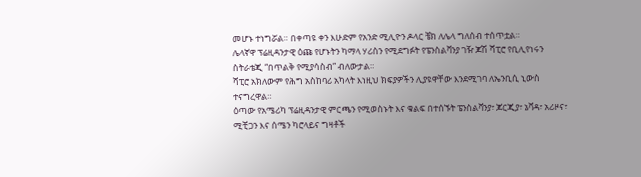መሆኑ ተነግሯል። በቀጣዩ ቀን እሁድም የአንድ ሚሊዮን ዶላር ቼክ ለሌላ ግለሰብ ተሰጥቷል።
ሌላኛዋ ፕሬዚዳንታዊ ዕጩ የሆኑትን ካማላ ሃሪስን የሚደግፉት የፔንስልቫንያ ገዥ ጆሽ ሻፒሮ የቢሊየነሩን ስትራቴጂ “በጥልቅ የሚያሳስብ” ብለውታል።
ሻፒሮ አክለውም የሕግ አስከባሪ አካላት እነዚህ ክፍያዎችን ሊያዩዋቸው እንደሚገባ ለኤንቢሲ ኒውስ ተናግረዋል።
ዕጣው የአሜሪካ ፕሬዚዳንታዊ ምርጫን የሚወስኑት እና ቁልፍ በተሰኙት ፔንስልቫንያ፣ ጆርጂያ፣ ኔቫዳ፣ አሪዞና፣ ሚቺጋን እና ሰሜን ካሮላይና ግዛቶች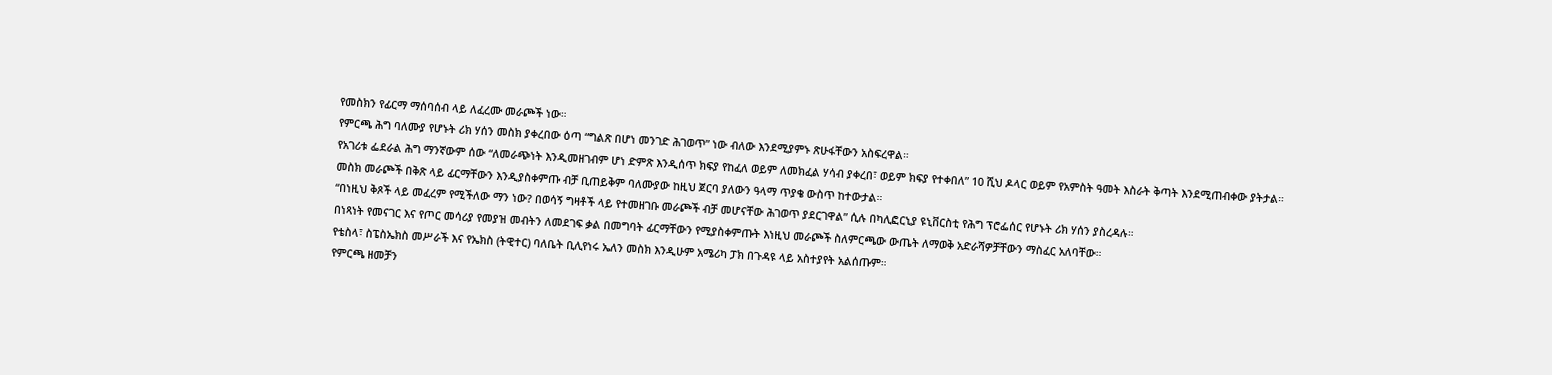የመስክን የፊርማ ማሰባሰብ ላይ ለፈረሙ መራጮች ነው።
የምርጫ ሕግ ባለሙያ የሆኑት ሪክ ሃሰን መስክ ያቀረበው ዕጣ “ግልጽ በሆነ መንገድ ሕገወጥ” ነው ብለው እንደሚያምኑ ጽሁፋቸውን አስፍረዋል።
የአገሪቱ ፌደራል ሕግ ማንኛውም ሰው “ለመራጭነት እንዲመዘገብም ሆነ ድምጽ እንዲሰጥ ክፍያ የከፈለ ወይም ለመክፈል ሃሳብ ያቀረበ፣ ወይም ክፍያ የተቀበለ” 10 ሺህ ዶላር ወይም የአምስት ዓመት እስራት ቅጣት እንደሚጠብቀው ያትታል።
መስክ መራጮች በቅጽ ላይ ፊርማቸውን እንዲያስቀምጡ ብቻ ቢጠይቅም ባለሙያው ከዚህ ጀርባ ያለውን ዓላማ ጥያቄ ውስጥ ከተውታል።
“በነዚህ ቅጾች ላይ መፈረም የሚችለው ማን ነው? በወሳኝ ግዛቶች ላይ የተመዘገቡ መራጮች ብቻ መሆናቸው ሕገወጥ ያደርገዋል” ሲሉ በካሊፎርኒያ ዩኒቨርስቲ የሕግ ፕሮፌሰር የሆኑት ሪክ ሃሰን ያስረዳሉ።
በነጻነት የመናገር እና የጦር መሳሪያ የመያዝ መብትን ለመደገፍ ቃል በመግባት ፊርማቸውን የሚያስቀምጡት እነዚህ መራጮች ስለምርጫው ውጤት ለማወቅ አድራሻዎቻቸውን ማስፈር አለባቸው።
የቴስላ፣ ስፔስኤክስ መሥራች እና የኤክስ (ትዊተር) ባለቤት ቢሊየነሩ ኤለን መስክ እንዲሁም አሜሪካ ፓክ በጉዳዩ ላይ አስተያየት አልሰጡም።
የምርጫ ዘመቻን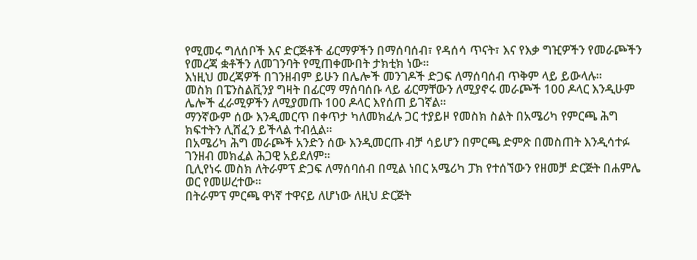የሚመሩ ግለሰቦች እና ድርጅቶች ፊርማዎችን በማሰባሰብ፣ የዳሰሳ ጥናት፣ እና የእቃ ግዢዎችን የመራጮችን የመረጃ ቋቶችን ለመገንባት የሚጠቀሙበት ታክቲክ ነው።
እነዚህ መረጃዎች በገንዘብም ይሁን በሌሎች መንገዶች ድጋፍ ለማሰባሰብ ጥቅም ላይ ይውላሉ።
መስክ በፔንስልቪንያ ግዛት በፊርማ ማሰባሰቡ ላይ ፊርማቸውን ለሚያኖሩ መራጮች 100 ዶላር እንዲሁም ሌሎች ፈራሚዎችን ለሚያመጡ 100 ዶላር እየሰጠ ይገኛል።
ማንኛውም ሰው እንዲመርጥ በቀጥታ ካለመክፈሉ ጋር ተያይዞ የመስክ ስልት በአሜሪካ የምርጫ ሕግ ክፍተትን ሊሸፈን ይችላል ተብሏል።
በአሜሪካ ሕግ መራጮች አንድን ሰው እንዲመርጡ ብቻ ሳይሆን በምርጫ ድምጽ በመስጠት እንዲሳተፉ ገንዘብ መክፈል ሕጋዊ አይደለም።
ቢሊየነሩ መስክ ለትራምፕ ድጋፍ ለማሰባሰብ በሚል ነበር አሜሪካ ፓክ የተሰኘውን የዘመቻ ድርጅት በሐምሌ ወር የመሠረተው።
በትራምፕ ምርጫ ዋነኛ ተዋናይ ለሆነው ለዚህ ድርጅት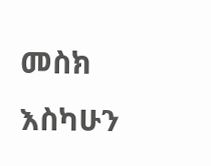መስክ እስካሁን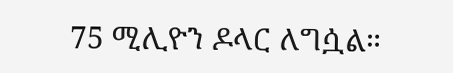75 ሚሊዮን ዶላር ለግሷል።